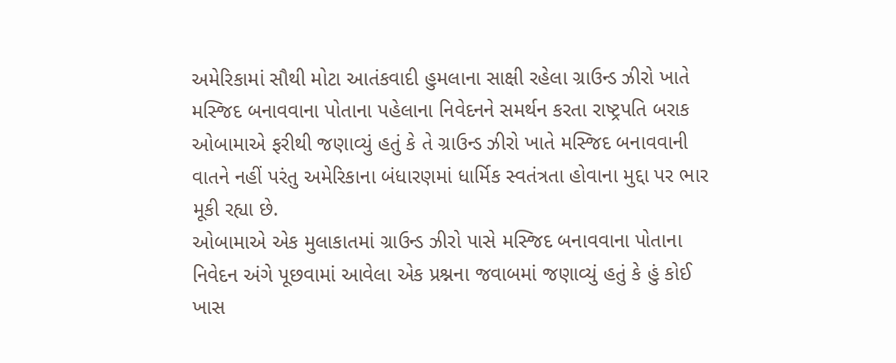અમેરિકામાં સૌથી મોટા આતંકવાદી હુમલાના સાક્ષી રહેલા ગ્રાઉન્ડ ઝીરો ખાતે મસ્જિદ બનાવવાના પોતાના પહેલાના નિવેદનને સમર્થન કરતા રાષ્ટ્રપતિ બરાક ઓબામાએ ફરીથી જણાવ્યું હતું કે તે ગ્રાઉન્ડ ઝીરો ખાતે મસ્જિદ બનાવવાની વાતને નહીં પરંતુ અમેરિકાના બંધારણમાં ધાર્મિક સ્વતંત્રતા હોવાના મુદ્દા પર ભાર મૂકી રહ્યા છે.
ઓબામાએ એક મુલાકાતમાં ગ્રાઉન્ડ ઝીરો પાસે મસ્જિદ બનાવવાના પોતાના નિવેદન અંગે પૂછવામાં આવેલા એક પ્રશ્નના જવાબમાં જણાવ્યું હતું કે હું કોઈ ખાસ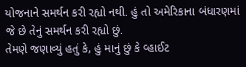યોજનાને સમર્થન કરી રહ્યો નથી. હું તો અમેરિકાના બંધારણમાં જે છે તેનું સમર્થન કરી રહ્યો છું.
તેમણે જણાવ્યું હતું કે, હું માનું છું કે વ્હાઈટ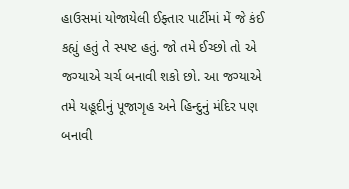હાઉસમાં યોજાયેલી ઈફ્તાર પાર્ટીમાં મેં જે કંઈ કહ્યું હતું તે સ્પષ્ટ હતું. જો તમે ઈચ્છો તો એ જગ્યાએ ચર્ચ બનાવી શકો છો. આ જગ્યાએ તમે યહૂદીનું પૂજાગૃહ અને હિન્દુનું મંદિર પણ બનાવી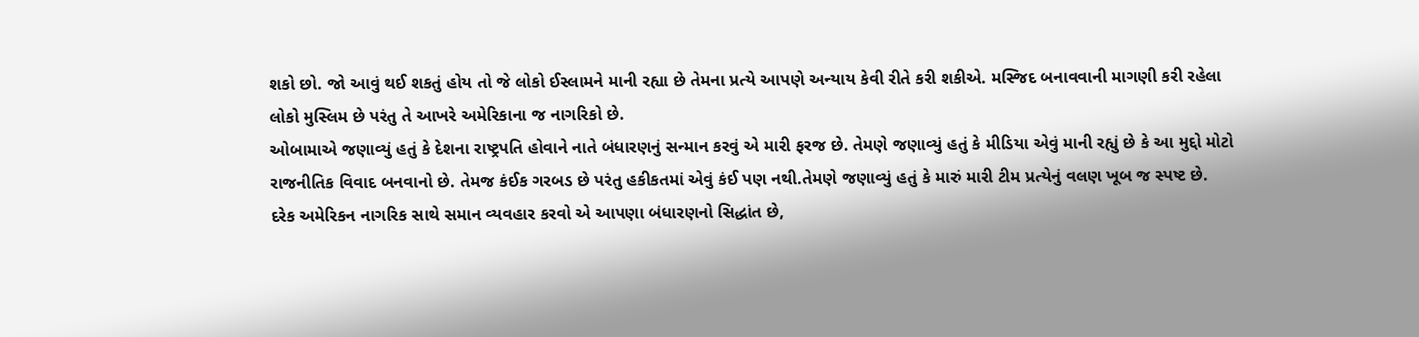શકો છો. જો આવું થઈ શકતું હોય તો જે લોકો ઈસ્લામને માની રહ્યા છે તેમના પ્રત્યે આપણે અન્યાય કેવી રીતે કરી શકીએ. મસ્જિદ બનાવવાની માગણી કરી રહેલા લોકો મુસ્લિમ છે પરંતુ તે આખરે અમેરિકાના જ નાગરિકો છે.
ઓબામાએ જણાવ્યું હતું કે દેશના રાષ્ટ્રપતિ હોવાને નાતે બંધારણનું સન્માન કરવું એ મારી ફરજ છે. તેમણે જણાવ્યું હતું કે મીડિયા એવું માની રહ્યું છે કે આ મુદ્દો મોટો રાજનીતિક વિવાદ બનવાનો છે. તેમજ કંઈક ગરબડ છે પરંતુ હકીકતમાં એવું કંઈ પણ નથી.તેમણે જણાવ્યું હતું કે મારું મારી ટીમ પ્રત્યેનું વલણ ખૂબ જ સ્પષ્ટ છે. દરેક અમેરિકન નાગરિક સાથે સમાન વ્યવહાર કરવો એ આપણા બંધારણનો સિદ્ધાંત છે,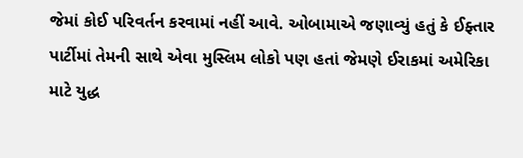જેમાં કોઈ પરિવર્તન કરવામાં નહીં આવે. ઓબામાએ જણાવ્યું હતું કે ઈફ્તાર પાર્ટીમાં તેમની સાથે એવા મુસ્લિમ લોકો પણ હતાં જેમણે ઈરાકમાં અમેરિકા માટે યુદ્ધ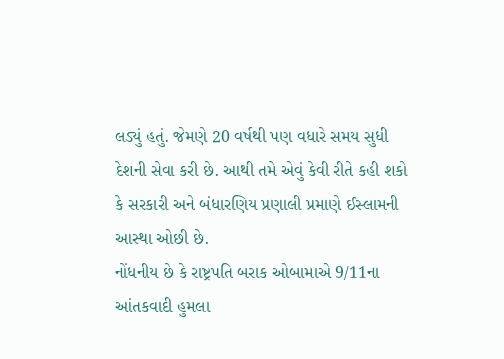લડ્યું હતું. જેમણે 20 વર્ષથી પણ વધારે સમય સુધી દેશની સેવા કરી છે. આથી તમે એવું કેવી રીતે કહી શકો કે સરકારી અને બંધારણિય પ્રણાલી પ્રમાણે ઈસ્લામની આસ્થા ઓછી છે.
નોંધનીય છે કે રાષ્ટ્રપતિ બરાક ઓબામાએ 9/11ના આંતકવાદી હુમલા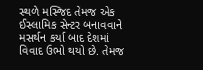સ્થળે મસ્જિદ તેમજ એક ઈસ્લામિક સેન્ટર બનાવવાને મસર્થન કર્યા બાદ દેશમાં વિવાદ ઉભો થયો છે. તેમજ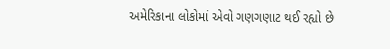અમેરિકાના લોકોમાં એવો ગણગણાટ થઈ રહ્યો છે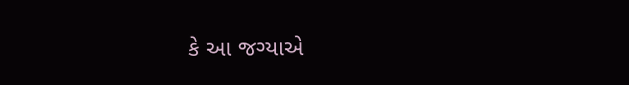કે આ જગ્યાએ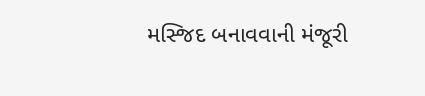મસ્જિદ બનાવવાની મંજૂરી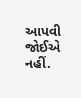આપવી જોઈએ નહીં.